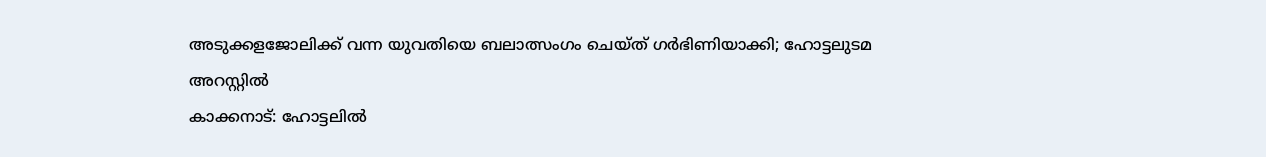അടുക്കളജോലിക്ക് വന്ന യുവതിയെ ബലാത്സംഗം ചെയ്ത് ഗർഭിണിയാക്കി; ഹോട്ടലുടമ അറസ്റ്റിൽ
കാക്കനാട്: ഹോട്ടലിൽ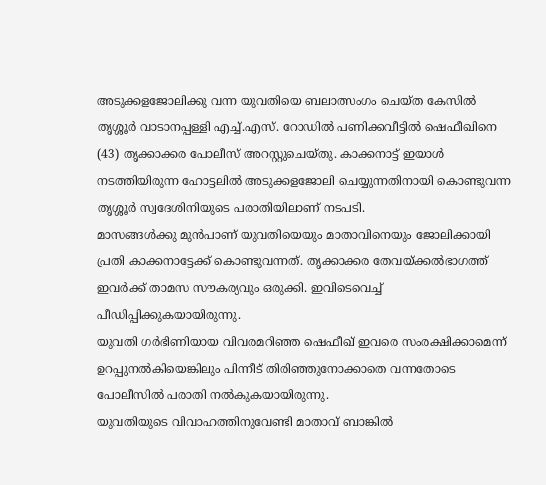അടുക്കളജോലിക്കു വന്ന യുവതിയെ ബലാത്സംഗം ചെയ്ത കേസിൽ തൃശ്ശൂർ വാടാനപ്പള്ളി എച്ച്.എസ്. റോഡിൽ പണിക്കവീട്ടിൽ ഷെഫീഖിനെ (43) തൃക്കാക്കര പോലീസ് അറസ്റ്റുചെയ്തു. കാക്കനാട്ട് ഇയാൾ നടത്തിയിരുന്ന ഹോട്ടലിൽ അടുക്കളജോലി ചെയ്യുന്നതിനായി കൊണ്ടുവന്ന തൃശ്ശൂർ സ്വദേശിനിയുടെ പരാതിയിലാണ് നടപടി.
മാസങ്ങൾക്കു മുൻപാണ് യുവതിയെയും മാതാവിനെയും ജോലിക്കായി പ്രതി കാക്കനാട്ടേക്ക് കൊണ്ടുവന്നത്. തൃക്കാക്കര തേവയ്ക്കൽഭാഗത്ത് ഇവർക്ക് താമസ സൗകര്യവും ഒരുക്കി. ഇവിടെവെച്ച് പീഡിപ്പിക്കുകയായിരുന്നു.
യുവതി ഗർഭിണിയായ വിവരമറിഞ്ഞ ഷെഫീഖ് ഇവരെ സംരക്ഷിക്കാമെന്ന് ഉറപ്പുനൽകിയെങ്കിലും പിന്നീട് തിരിഞ്ഞുനോക്കാതെ വന്നതോടെ പോലീസിൽ പരാതി നൽകുകയായിരുന്നു.
യുവതിയുടെ വിവാഹത്തിനുവേണ്ടി മാതാവ് ബാങ്കിൽ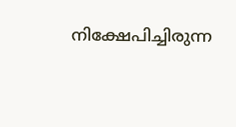നിക്ഷേപിച്ചിരുന്ന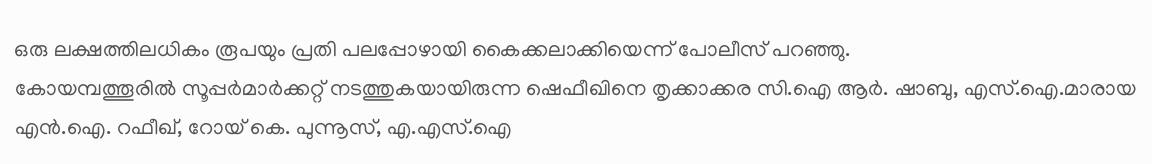ഒരു ലക്ഷത്തിലധികം രൂപയും പ്രതി പലപ്പോഴായി കൈക്കലാക്കിയെന്ന് പോലീസ് പറഞ്ഞു.
കോയമ്പത്തൂരിൽ സൂപ്പർമാർക്കറ്റ് നടത്തുകയായിരുന്ന ഷെഫീഖിനെ തൃക്കാക്കര സി.ഐ ആർ. ഷാബു, എസ്.ഐ.മാരായ എൻ.ഐ. റഫീഖ്, റോയ് കെ. പുന്നൂസ്, എ.എസ്.ഐ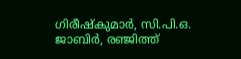ഗിരീഷ്കുമാർ, സി.പി.ഒ. ജാബിർ, രഞ്ജിത്ത്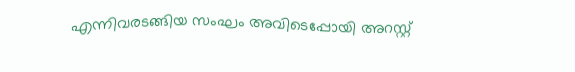എന്നിവരടങ്ങിയ സംഘം അവിടെപ്പോയി അറസ്റ്റ്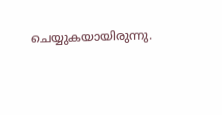ചെയ്യുകയായിരുന്നു.